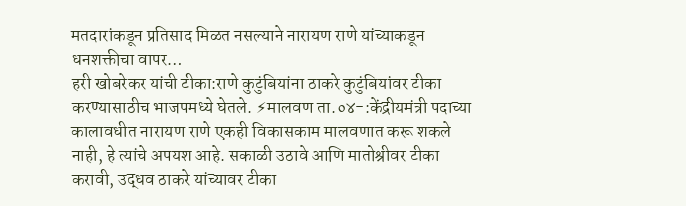मतदारांकडून प्रतिसाद मिळत नसल्याने नारायण राणे यांच्याकडून धनशक्तीचा वापर…
हरी खोबरेकर यांची टीका:राणे कुटुंबियांना ठाकरे कुटुंबियांवर टीका करण्यासाठीच भाजपमध्ये घेतले. ⚡मालवण ता.०४-:केंद्रीयमंत्री पदाच्या कालावधीत नारायण राणे एकही विकासकाम मालवणात करू शकले नाही, हे त्यांचे अपयश आहे. सकाळी उठावे आणि मातोश्रीवर टीका करावी, उद्धव ठाकरे यांच्यावर टीका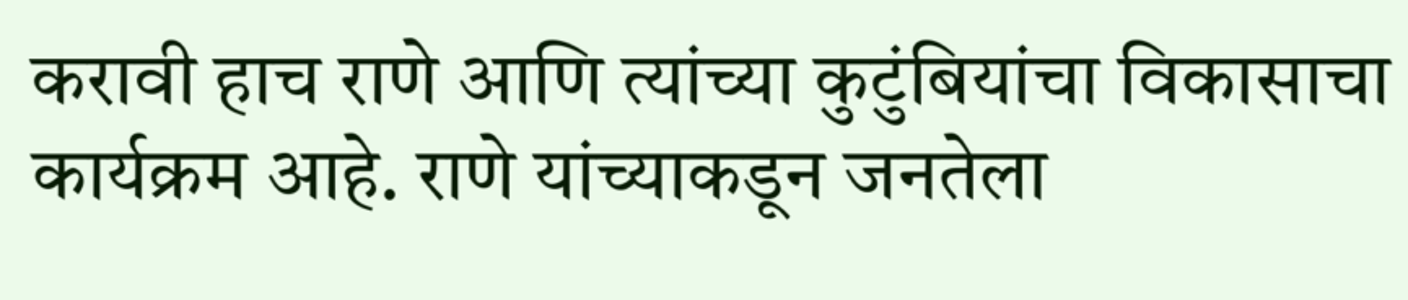करावी हाच राणे आणि त्यांच्या कुटुंबियांचा विकासाचा कार्यक्रम आहे. राणे यांच्याकडून जनतेला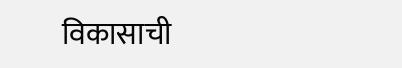विकासाची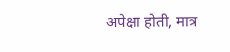अपेक्षा होती, मात्र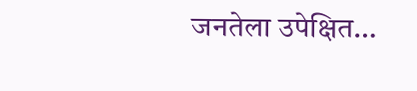जनतेला उपेक्षित…